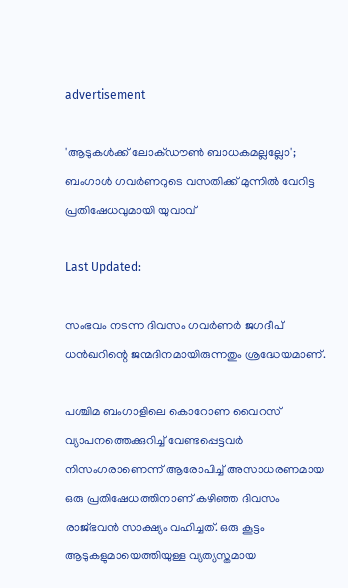advertisement

'ആടുകൾക്ക് ലോക്ഡൗൺ ബാധകമല്ലല്ലോ'; ബംഗാൾ ഗവർണറുടെ വസതിക്ക് മുന്നിൽ വേറിട്ട പ്രതിഷേധവുമായി യുവാവ്

Last Updated:

സംഭവം നടന്ന ദിവസം ഗവർണർ ജഗദീപ് ധൻഖറിന്റെ ജന്മദിനമായിരുന്നതും ശ്രദ്ധേയമാണ്.

പശ്ചിമ ബംഗാളിലെ കൊറോണ വൈറസ് വ്യാപനത്തെക്കുറിച്ച് വേണ്ടപ്പെട്ടവർ നിസംഗരാണെന്ന് ആരോപിച്ച് അസാധരണമായ ഒരു പ്രതിഷേധത്തിനാണ് കഴിഞ്ഞ ദിവസം രാജ്ഭവൻ സാക്ഷ്യം വഹിച്ചത്. ഒരു കൂട്ടം ആടുകളുമായെത്തിയുള്ള വ്യത്യസ്തമായ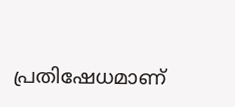പ്രതിഷേധമാണ്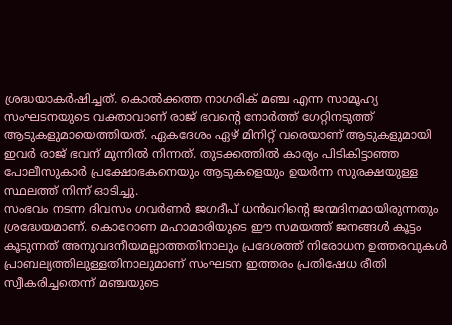ശ്രദ്ധയാകർഷിച്ചത്. കൊൽക്കത്ത നാഗരിക് മഞ്ച എന്ന സാമൂഹ്യ സംഘടനയുടെ വക്താവാണ് രാജ് ഭവന്റെ നോർത്ത് ഗേറ്റിനടുത്ത് ആടുകളുമായെത്തിയത്. ഏകദേശം ഏഴ് മിനിറ്റ് വരെയാണ് ആടുകളുമായി ഇവർ രാജ് ഭവന് മുന്നിൽ നിന്നത്. തുടക്കത്തിൽ കാര്യം പിടികിട്ടാഞ്ഞ പോലീസുകാർ പ്രക്ഷോഭകനെയും ആടുകളെയും ഉയർന്ന സുരക്ഷയുള്ള സ്ഥലത്ത് നിന്ന് ഓടിച്ചു.
സംഭവം നടന്ന ദിവസം ഗവർണർ ജഗദീപ് ധൻഖറിന്റെ ജന്മദിനമായിരുന്നതും ശ്രദ്ധേയമാണ്. കൊറോണ മഹാമാരിയുടെ ഈ സമയത്ത് ജനങ്ങൾ കൂട്ടം കൂടുന്നത് അനുവദനീയമല്ലാത്തതിനാലും പ്രദേശത്ത് നിരോധന ഉത്തരവുകൾ പ്രാബല്യത്തിലുള്ളതിനാലുമാണ് സംഘടന ഇത്തരം പ്രതിഷേധ രീതി സ്വീകരിച്ചതെന്ന് മഞ്ചയുടെ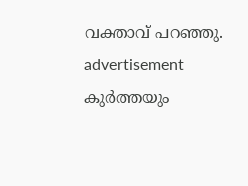വക്താവ് പറഞ്ഞു.
advertisement
കുർത്തയും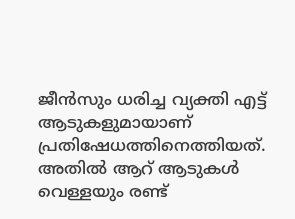ജീൻസും ധരിച്ച വ്യക്തി എട്ട് ആടുകളുമായാണ് പ്രതിഷേധത്തിനെത്തിയത്. അതിൽ ആറ് ആടുകൾ വെള്ളയും രണ്ട്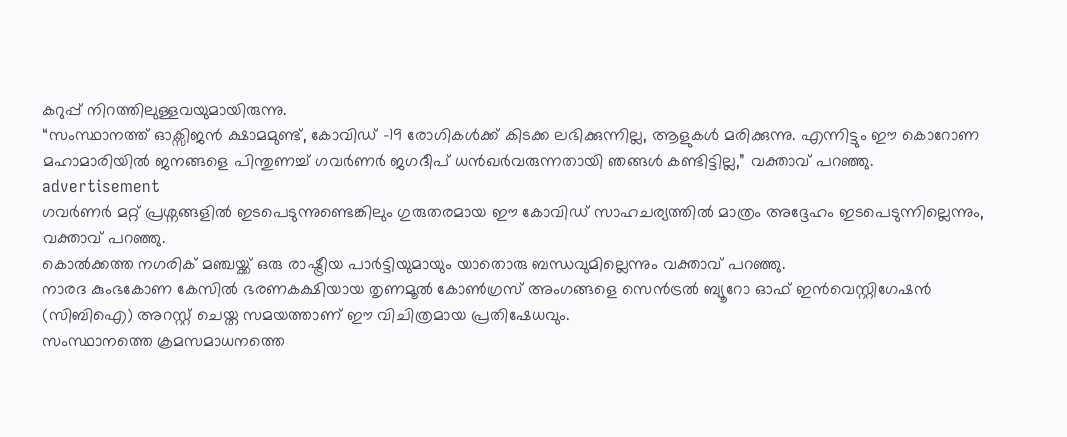കറുപ്പ് നിറത്തിലുള്ളവയുമായിരുന്നു.
“സംസ്ഥാനത്ത് ഓക്സിജൻ ക്ഷാമമുണ്ട്, കോവിഡ് -19 രോഗികൾക്ക് കിടക്ക ലഭിക്കുന്നില്ല, ആളുകൾ മരിക്കുന്നു. എന്നിട്ടും ഈ കൊറോണ മഹാമാരിയിൽ ജനങ്ങളെ പിന്തുണച്ച് ഗവർണർ ജഗദീപ് ധൻഖർവരുന്നതായി ഞങ്ങൾ കണ്ടിട്ടില്ല,” വക്താവ് പറഞ്ഞു.
advertisement
ഗവർണർ മറ്റ് പ്രശ്നങ്ങളിൽ ഇടപെടുന്നുണ്ടെങ്കിലും ഗുരുതരമായ ഈ കോവിഡ് സാഹചര്യത്തിൽ മാത്രം അദ്ദേഹം ഇടപെടുന്നില്ലെന്നും, വക്താവ് പറഞ്ഞു.
കൊൽക്കത്ത നഗരിക് മഞ്ചയ്ക്ക് ഒരു രാഷ്ട്രീയ പാർട്ടിയുമായും യാതൊരു ബന്ധവുമില്ലെന്നും വക്താവ് പറഞ്ഞു.
നാരദ കുംഭകോണ കേസിൽ ഭരണകക്ഷിയായ തൃണമൂൽ കോൺഗ്രസ് അംഗങ്ങളെ സെൻട്രൽ ബ്യൂറോ ഓഫ് ഇൻവെസ്റ്റിഗേഷൻ (സിബിഐ) അറസ്റ്റ് ചെയ്ത സമയത്താണ് ഈ വിചിത്രമായ പ്രതിഷേധവും.
സംസ്ഥാനത്തെ ക്രമസമാധനത്തെ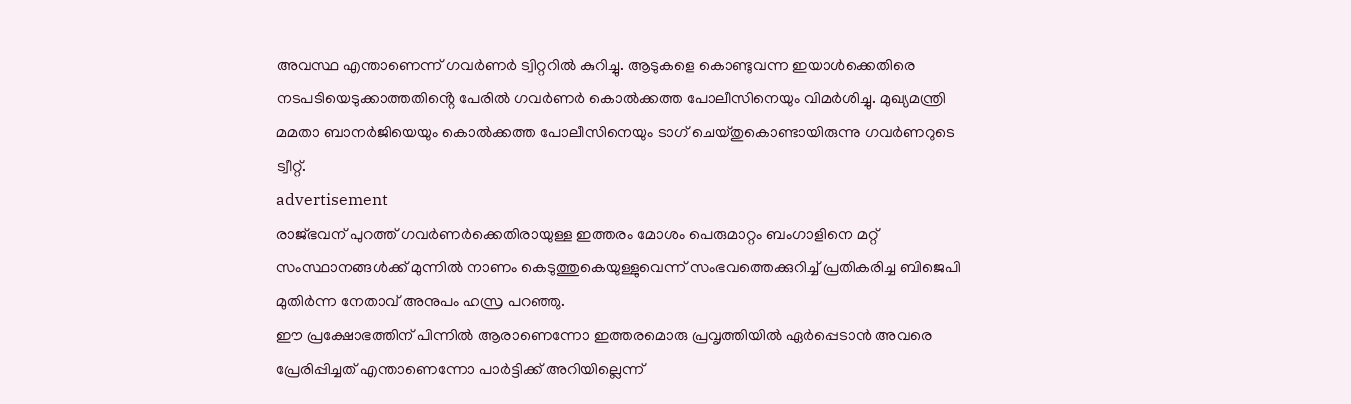അവസ്ഥ എന്താണെന്ന് ഗവർണർ ട്വിറ്ററിൽ കുറിച്ചു. ആടുകളെ കൊണ്ടുവന്ന ഇയാൾക്കെതിരെ നടപടിയെടുക്കാത്തതിൻ്റെ പേരിൽ ഗവർണർ കൊൽക്കത്ത പോലീസിനെയും വിമർശിച്ചു. മുഖ്യമന്ത്രി മമതാ ബാനർജിയെയും കൊൽക്കത്ത പോലീസിനെയും ടാഗ് ചെയ്തുകൊണ്ടായിരുന്നു ഗവർണറുടെ ട്വീറ്റ്.
advertisement
രാജ്ഭവന് പുറത്ത് ഗവർണർക്കെതിരായുള്ള ഇത്തരം മോശം പെരുമാറ്റം ബംഗാളിനെ മറ്റ് സംസ്ഥാനങ്ങൾക്ക് മുന്നിൽ നാണം കെടുത്തുകെയുള്ളുവെന്ന് സംഭവത്തെക്കുറിച്ച് പ്രതികരിച്ച ബിജെപി മുതിർന്ന നേതാവ് അനുപം ഹസ്ര പറഞ്ഞു.
ഈ പ്രക്ഷോഭത്തിന് പിന്നിൽ ആരാണെന്നോ ഇത്തരമൊരു പ്രവൃത്തിയിൽ ഏർപ്പെടാൻ അവരെ പ്രേരിപ്പിച്ചത് എന്താണെന്നോ പാർട്ടിക്ക് അറിയില്ലെന്ന്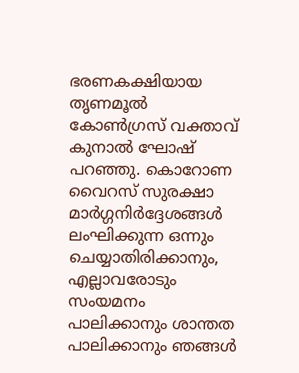ഭരണകക്ഷിയായ തൃണമൂൽ കോൺഗ്രസ് വക്താവ് കുനാൽ ഘോഷ് പറഞ്ഞു. കൊറോണ വൈറസ് സുരക്ഷാ മാർഗ്ഗനിർദ്ദേശങ്ങൾ ലംഘിക്കുന്ന ഒന്നും ചെയ്യാതിരിക്കാനും, എല്ലാവരോടും സംയമനം പാലിക്കാനും ശാന്തത പാലിക്കാനും ഞങ്ങൾ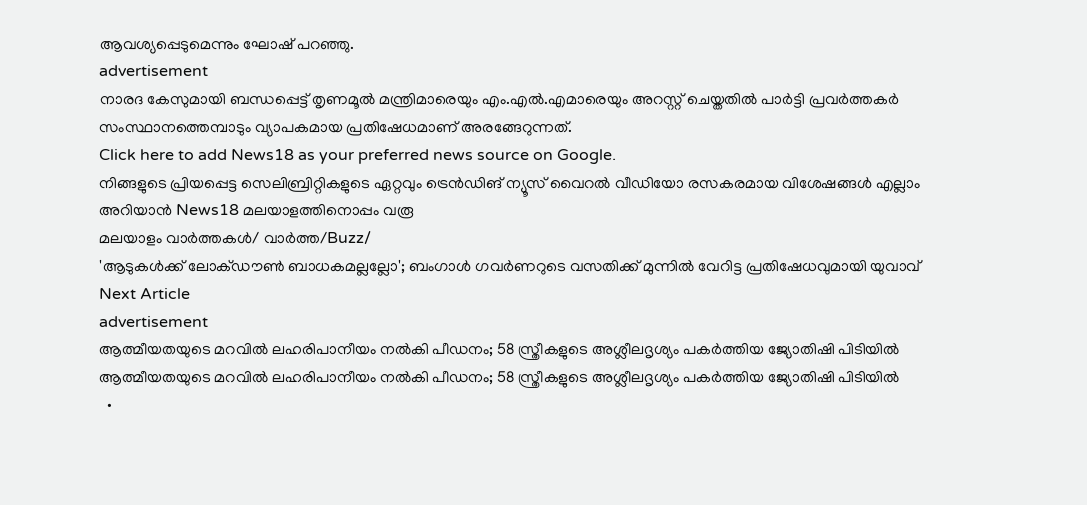ആവശ്യപ്പെടുമെന്നും ഘോഷ് പറഞ്ഞു.
advertisement
നാരദ കേസുമായി ബന്ധപ്പെട്ട് തൃണമൂൽ മന്ത്രിമാരെയും എം.എൽ.എമാരെയും അറസ്റ്റ് ചെയ്തതിൽ പാർട്ടി പ്രവർത്തകർ സംസ്ഥാനത്തെമ്പാടും വ്യാപകമായ പ്രതിഷേധമാണ് അരങ്ങേറുന്നത്.
Click here to add News18 as your preferred news source on Google.
നിങ്ങളുടെ പ്രിയപ്പെട്ട സെലിബ്രിറ്റികളുടെ ഏറ്റവും ട്രെൻഡിങ് ന്യൂസ് വൈറൽ വീഡിയോ രസകരമായ വിശേഷങ്ങൾ എല്ലാം അറിയാൻ News18 മലയാളത്തിനൊപ്പം വരൂ
മലയാളം വാർത്തകൾ/ വാർത്ത/Buzz/
'ആടുകൾക്ക് ലോക്ഡൗൺ ബാധകമല്ലല്ലോ'; ബംഗാൾ ഗവർണറുടെ വസതിക്ക് മുന്നിൽ വേറിട്ട പ്രതിഷേധവുമായി യുവാവ്
Next Article
advertisement
ആത്മീയതയുടെ മറവിൽ ലഹരിപാനീയം നൽകി പീഡനം; 58 സ്ത്രീകളുടെ അശ്ലീലദൃശ്യം പകർത്തിയ ജ്യോതിഷി പിടിയിൽ
ആത്മീയതയുടെ മറവിൽ ലഹരിപാനീയം നൽകി പീഡനം; 58 സ്ത്രീകളുടെ അശ്ലീലദൃശ്യം പകർത്തിയ ജ്യോതിഷി പിടിയിൽ
  •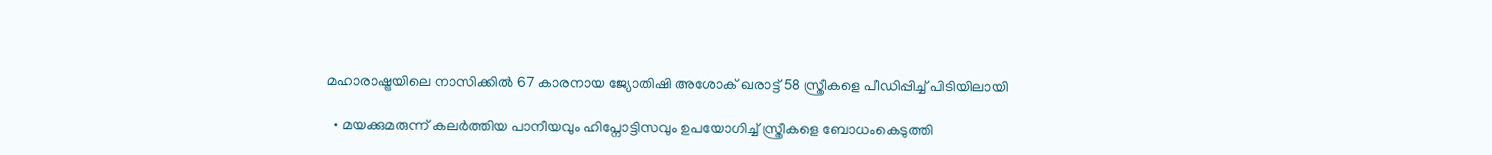മഹാരാഷ്ട്രയിലെ നാസിക്കിൽ 67 കാരനായ ജ്യോതിഷി അശോക് ഖരാട്ട് 58 സ്ത്രീകളെ പീഡിപ്പിച്ച് പിടിയിലായി

  • മയക്കുമരുന്ന് കലർത്തിയ പാനീയവും ഹിപ്നോട്ടിസവും ഉപയോഗിച്ച് സ്ത്രീകളെ ബോധംകെടുത്തി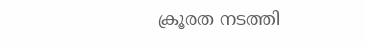ക്രൂരത നടത്തി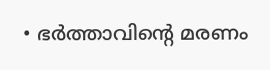• ഭർത്താവിന്റെ മരണം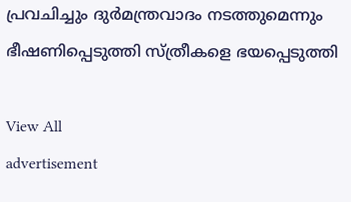പ്രവചിച്ചും ദുർമന്ത്രവാദം നടത്തുമെന്നും ഭീഷണിപ്പെടുത്തി സ്ത്രീകളെ ഭയപ്പെടുത്തി

View All
advertisement